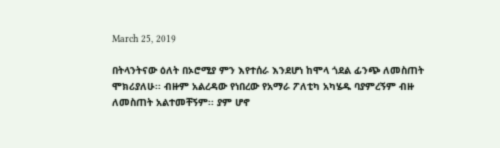March 25, 2019

በትላንትናው ዕለት በኦሮሚያ ምን እየተሰራ እንደሆነ ከሞላ ጎደል ፊንጭ ለመስጠት ሞክሪያለሁ፡፡ ብዙም አልረዳው የነበረው የአማራ ፖለቲካ አካሄዱ ባያምረኝም ብዙ ለመስጠት አልተመቸኝም፡፡ ያም ሆኖ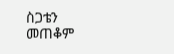ስጋቴን መጠቆም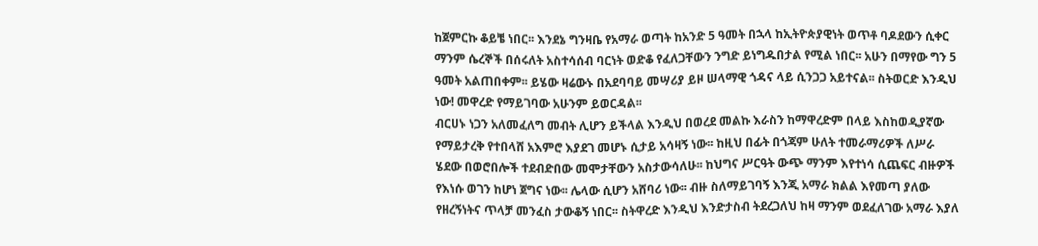ከጀምርኩ ቆይቼ ነበር፡፡ እንደኔ ግንዛቤ የአማራ ወጣት ከአንድ 5 ዓመት በኋላ ከኢትዮጵያዊነት ወጥቶ ባዶደውን ሲቀር ማንም ሴረኞች በሰሩለት አስተሳሰብ ባርነት ወድቆ የፈለጋቸውን ንግድ ይነግዱበታል የሚል ነበር፡፡ አሁን በማየው ግን 5 ዓመት አልጠበቀም፡፡ ይሄው ዛሬውኑ በአደባባይ መሣሪያ ይዞ ሠላማዊ ጎዳና ላይ ሲንጋጋ አይተናል፡፡ ስትወርድ እንዲህ ነው! መዋረድ የማይገባው አሁንም ይወርዳል፡፡
ብርሀኑ ነጋን አለመፈለግ መብት ሊሆን ይችላል እንዲህ በወረደ መልኩ እራስን ከማዋረድም በላይ እስከወዲያኛው የማይታረቅ የተበላሸ አእምሮ እያደገ መሆኑ ሲታይ አሳዛኝ ነው፡፡ ከዚህ በፊት በጎጃም ሁለት ተመራማሪዎች ለሥራ ሄደው በወሮበሎች ተደብድበው መሞታቸውን አስታውሳለሁ፡፡ ከህግና ሥርዓት ውጭ ማንም እየተነሳ ሲጨፍር ብዙዎች የእነሱ ወገን ከሆነ ጀግና ነው፡፡ ሌላው ሲሆን አሸባሪ ነው፡፡ ብዙ ስለማይገባኝ እንጂ አማራ ክልል እየመጣ ያለው የዘረኝነትና ጥላቻ መንፈስ ታውቆኝ ነበር፡፡ ስትዋረድ እንዲህ እንድታስብ ትደረጋለህ ከዛ ማንም ወደፈለገው አማራ እያለ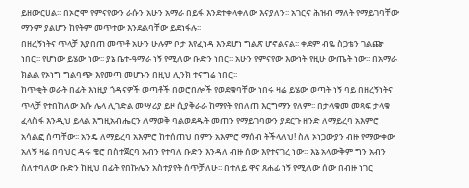ይዘውርሀል፡፡ በኦሮሞ የምናየውን ራሱን አሁን አማራ በይፋ እንደተቀላቀለው እናያለን፡፡ አገርና ሕዝብ ማለት የማይገባቸው ማንም ያልሆን ከየትም መጥተው እንደልባቸው ይደነፋሉ፡፡
በዘረኝነትና ጥላቻ እያበጠ መጥቶ አሁን ሁሉም ቦታ እየፈነዳ እንደሆነ ግልጽ ሆኖልናል፡፡ ቀደም ብዬ ስጋቴን ገልጬ ነበር፡፡ የሆነው ይሄው ነው፡፡ ያኔ ቤተ-ዓማራ ነኝ የሚለው ቡድን ነበር፡፡ አሁን የምናየው እውነት የዚሁ ውጤት ነው፡፡ በአማራ ክልል የኦነግ ግልባጭ እየመጣ መሆኑን በዚህ ሊንክ ተናግሬ ነበር፡፡
ከጥቂት ወራት በፊት እነዚያ ጎዳናዎች ወጣቶች በወሮበሎች የወደቁባቸው ነበሩ ዛሬ ይሄው ወጣት ነኝ ባይ በዘረኝነትና ጥላቻ የተበከለው እሱ ሌላ ሊገድል መሣሪያ ይዞ ሲያቅራራ ከማየት የበለጠ እርግማን የለም፡፡ በታላቁመ መጻፍ ታላቁ ፈላስፋ እንዲህ ይላል እግዚአብሔርን ለማወቅ ባልወደዱት መጠን የማይገባውን ያደርጉ ዘንድ ለማይረባ አእምሮ አሳልፎ ሰጣቸው፡፡ አንዴ ለማይረባ አእምሮ ከተሰጠህ በምን አእምሮ ማሰብ ትችላለህ! ስለ ኦነጋውያን ብዙ የማውቀው አለኝ ዛሬ በባህር ዳሩ ቄሮ በስተጀርባ አብን የተባለ ቡድን እንዳለ ብዙ ሰው እየተናገረ ነው፡፡ እኔ አላውቅም ግን አብን ስለተባለው ቡድን ከዚህ በፊት የበኩሌን አስተያየት ሰጥቻለሁ፡፡ በተለይ ዋና ጸሐፊ ነኝ የሚለው ሰው በብዙ ነገር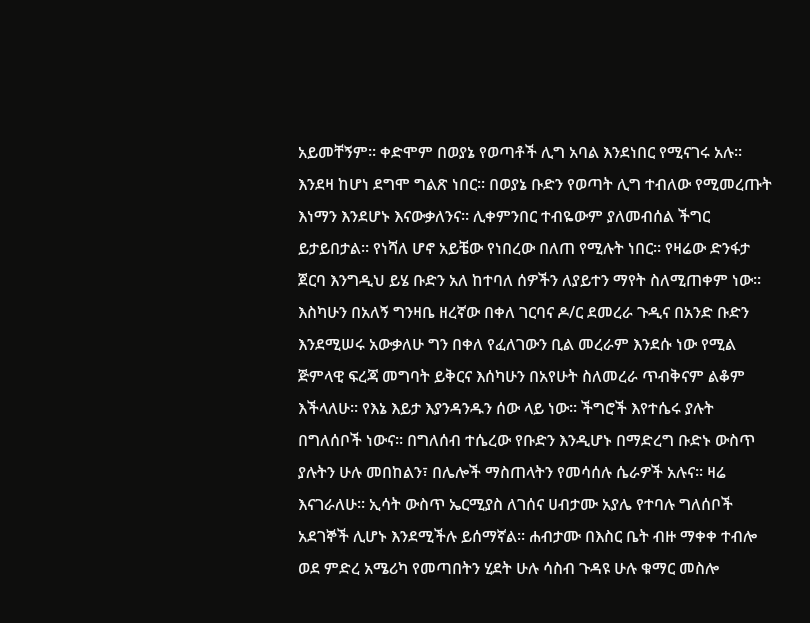አይመቸኝም፡፡ ቀድሞም በወያኔ የወጣቶች ሊግ አባል እንደነበር የሚናገሩ አሉ፡፡ እንደዛ ከሆነ ደግሞ ግልጽ ነበር፡፡ በወያኔ ቡድን የወጣት ሊግ ተብለው የሚመረጡት እነማን እንደሆኑ እናውቃለንና፡፡ ሊቀምንበር ተብዬውም ያለመብሰል ችግር ይታይበታል፡፡ የነሻለ ሆኖ አይቼው የነበረው በለጠ የሚሉት ነበር፡፡ የዛሬው ድንፋታ ጀርባ እንግዲህ ይሄ ቡድን አለ ከተባለ ሰዎችን ለያይተን ማየት ስለሚጠቀም ነው፡፡ እስካሁን በአለኝ ግንዛቤ ዘረኛው በቀለ ገርባና ዶ/ር ደመረራ ጉዲና በአንድ ቡድን እንደሚሠሩ አውቃለሁ ግን በቀለ የፈለገውን ቢል መረራም እንደሱ ነው የሚል ጅምላዊ ፍረጃ መግባት ይቅርና እሰካሁን በአየሁት ስለመረራ ጥብቅናም ልቆም እችላለሁ፡፡ የእኔ እይታ እያንዳንዱን ሰው ላይ ነው፡፡ ችግሮች እየተሴሩ ያሉት በግለሰቦች ነውና፡፡ በግለሰብ ተሴረው የቡድን እንዲሆኑ በማድረግ ቡድኑ ውስጥ ያሉትን ሁሉ መበከልን፣ በሌሎች ማስጠላትን የመሳሰሉ ሴራዎች አሉና፡፡ ዛሬ እናገራለሁ፡፡ ኢሳት ውስጥ ኤርሚያስ ለገሰና ሀብታሙ አያሌ የተባሉ ግለሰቦች አደገኞች ሊሆኑ እንደሚችሉ ይሰማኛል፡፡ ሐብታሙ በእስር ቤት ብዙ ማቀቀ ተብሎ ወደ ምድረ አሜሪካ የመጣበትን ሂደት ሁሉ ሳስብ ጉዳዩ ሁሉ ቁማር መስሎ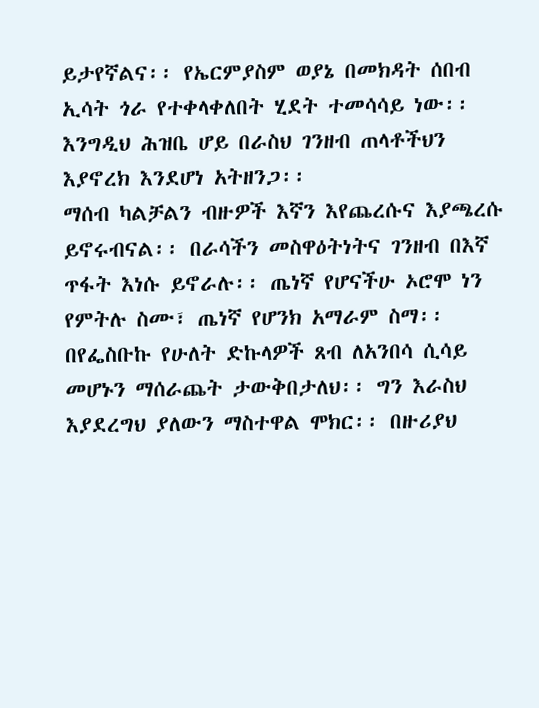ይታየኛልና፡፡ የኤርምያስም ወያኔ በመክዳት ሰበብ ኢሳት ጎራ የተቀላቀለበት ሂደት ተመሳሳይ ነው፡፡ እንግዲህ ሕዝቤ ሆይ በራስህ ገንዘብ ጠላቶችህን እያኖረክ እንደሆነ አትዘንጋ፡፡
ማሰብ ካልቻልን ብዙዎች እኛን እየጨረሱና እያጫረሱ ይኖሩብናል፡፡ በራሳችን መስዋዕትነትና ገንዘብ በእኛ ጥፋት እነሱ ይኖራሉ፡፡ ጤነኛ የሆናችሁ ኦሮሞ ነን የምትሉ ስሙ፣ ጤነኛ የሆንክ አማራም ስማ፡፡ በየፌስቡኩ የሁለት ድኩላዎች ጸብ ለአንበሳ ሲሳይ መሆኑን ማሰራጨት ታውቅበታለህ፡፡ ግን እራስህ እያደረግህ ያለውን ማስተዋል ሞክር፡፡ በዙሪያህ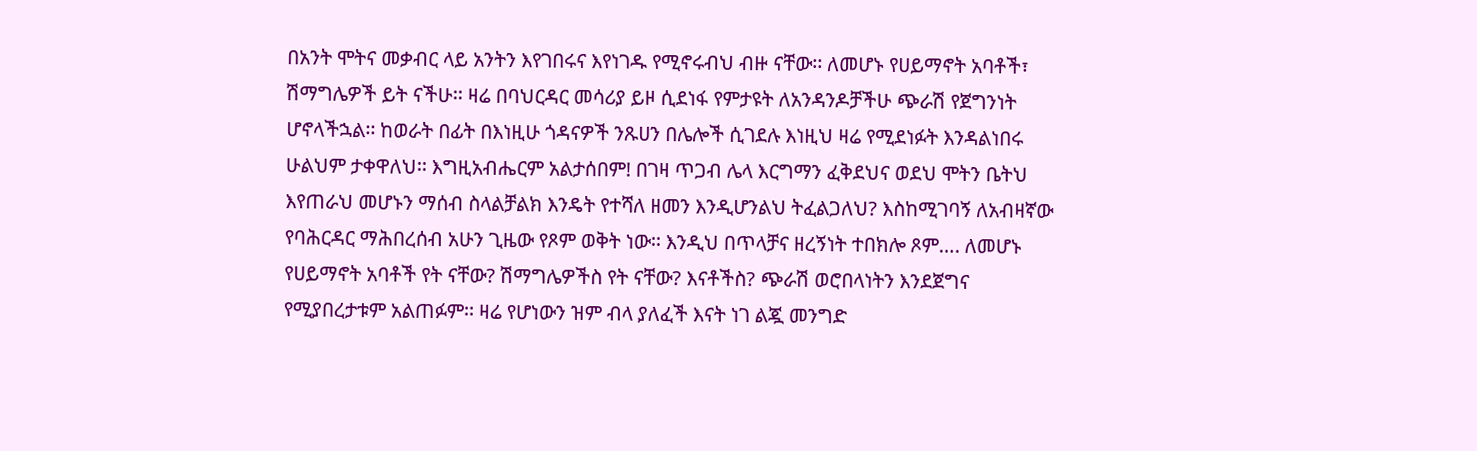በአንት ሞትና መቃብር ላይ አንትን እየገበሩና እየነገዱ የሚኖሩብህ ብዙ ናቸው፡፡ ለመሆኑ የሀይማኖት አባቶች፣ ሽማግሌዎች ይት ናችሁ፡፡ ዛሬ በባህርዳር መሳሪያ ይዞ ሲደነፋ የምታዩት ለአንዳንዶቻችሁ ጭራሽ የጀግንነት ሆኖላችኋል፡፡ ከወራት በፊት በእነዚሁ ጎዳናዎች ንጹሀን በሌሎች ሲገደሉ እነዚህ ዛሬ የሚደነፉት እንዳልነበሩ ሁልህም ታቀዋለህ፡፡ እግዚአብሔርም አልታሰበም! በገዛ ጥጋብ ሌላ እርግማን ፈቅደህና ወደህ ሞትን ቤትህ እየጠራህ መሆኑን ማሰብ ስላልቻልክ እንዴት የተሻለ ዘመን እንዲሆንልህ ትፈልጋለህ? እስከሚገባኝ ለአብዛኛው የባሕርዳር ማሕበረሰብ አሁን ጊዜው የጾም ወቅት ነው፡፡ እንዲህ በጥላቻና ዘረኝነት ተበክሎ ጾም…. ለመሆኑ የሀይማኖት አባቶች የት ናቸው? ሽማግሌዎችስ የት ናቸው? እናቶችስ? ጭራሽ ወሮበላነትን እንደጀግና የሚያበረታቱም አልጠፉም፡፡ ዛሬ የሆነውን ዝም ብላ ያለፈች እናት ነገ ልጇ መንግድ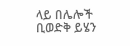ላይ በሌሎች ቢወድቅ ይሄን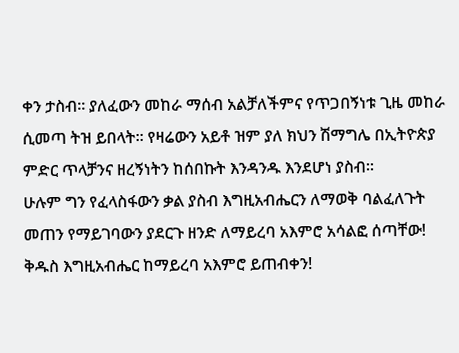ቀን ታስብ፡፡ ያለፈውን መከራ ማሰብ አልቻለችምና የጥጋበኝነቱ ጊዜ መከራ ሲመጣ ትዝ ይበላት፡፡ የዛሬውን አይቶ ዝም ያለ ክህን ሽማግሌ በኢትዮጵያ ምድር ጥላቻንና ዘረኝነትን ከሰበኩት እንዳንዱ እንደሆነ ያስብ፡፡
ሁሉም ግን የፈላስፋውን ቃል ያስብ እግዚአብሔርን ለማወቅ ባልፈለጉት መጠን የማይገባውን ያደርጉ ዘንድ ለማይረባ አእምሮ አሳልፎ ሰጣቸው!
ቅዱስ እግዚአብሔር ከማይረባ አእምሮ ይጠብቀን!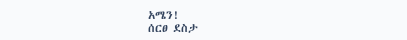አሜን!
ሰርፀ ደስታ